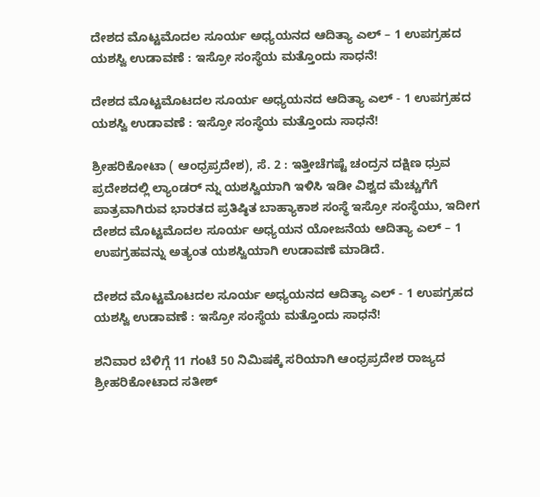ದೇಶದ ಮೊಟ್ಟಮೊದಲ ಸೂರ್ಯ ಅಧ್ಯಯನದ ಆದಿತ್ಯಾ ಎಲ್ – 1 ಉಪಗ್ರಹದ ಯಶಸ್ವಿ ಉಡಾವಣೆ : ಇಸ್ರೋ ಸಂಸ್ಥೆಯ ಮತ್ತೊಂದು ಸಾಧನೆ!

ದೇಶದ ಮೊಟ್ಟಮೊಟದಲ ಸೂರ್ಯ ಅಧ್ಯಯನದ ಆದಿತ್ಯಾ ಎಲ್ - 1 ಉಪಗ್ರಹದ ಯಶಸ್ವಿ ಉಡಾವಣೆ : ಇಸ್ರೋ ಸಂಸ್ಥೆಯ ಮತ್ತೊಂದು ಸಾಧನೆ!

ಶ್ರೀಹರಿಕೋಟಾ ( ಆಂಧ್ರಪ್ರದೇಶ), ಸೆ. 2 : ಇತ್ತೀಚೆಗಷ್ಟೆ ಚಂದ್ರನ ದಕ್ಷಿಣ ಧ್ರುವ ಪ್ರದೇಶದಲ್ಲಿ ಲ್ಯಾಂಡರ್ ನ್ನು ಯಶಸ್ವಿಯಾಗಿ ಇಳಿಸಿ ಇಡೀ ವಿಶ್ವದ ಮೆಚ್ಚುಗೆಗೆ ಪಾತ್ರವಾಗಿರುವ ಭಾರತದ ಪ್ರತಿಷ್ಠಿತ ಬಾಹ್ಯಾಕಾಶ ಸಂಸ್ಥೆ ಇಸ್ರೋ ಸಂಸ್ಥೆಯು, ಇದೀಗ ದೇಶದ ಮೊಟ್ಟಮೊದಲ ಸೂರ್ಯ ಅಧ್ಯಯನ ಯೋಜನೆಯ ಆದಿತ್ಯಾ ಎಲ್ – 1 ಉಪಗ್ರಹವನ್ನು ಅತ್ಯಂತ ಯಶಸ್ವಿಯಾಗಿ ಉಡಾವಣೆ ಮಾಡಿದೆ.

ದೇಶದ ಮೊಟ್ಟಮೊಟದಲ ಸೂರ್ಯ ಅಧ್ಯಯನದ ಆದಿತ್ಯಾ ಎಲ್ - 1 ಉಪಗ್ರಹದ ಯಶಸ್ವಿ ಉಡಾವಣೆ : ಇಸ್ರೋ ಸಂಸ್ಥೆಯ ಮತ್ತೊಂದು ಸಾಧನೆ!

ಶನಿವಾರ ಬೆಳಿಗ್ಗೆ 11 ಗಂಟೆ 50 ನಿಮಿಷಕ್ಕೆ ಸರಿಯಾಗಿ ಆಂಧ್ರಪ್ರದೇಶ ರಾಜ್ಯದ ಶ್ರೀಹರಿಕೋಟಾದ ಸತೀಶ್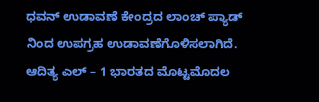ಧವನ್ ಉಡಾವಣೆ ಕೇಂದ್ರದ ಲಾಂಚ್ ಪ್ಯಾಡ್ ನಿಂದ ಉಪಗ್ರಹ ಉಡಾವಣೆಗೊಳಿಸಲಾಗಿದೆ. ಆದಿತ್ಯ ಎಲ್ – 1 ಭಾರತದ ಮೊಟ್ಟಮೊದಲ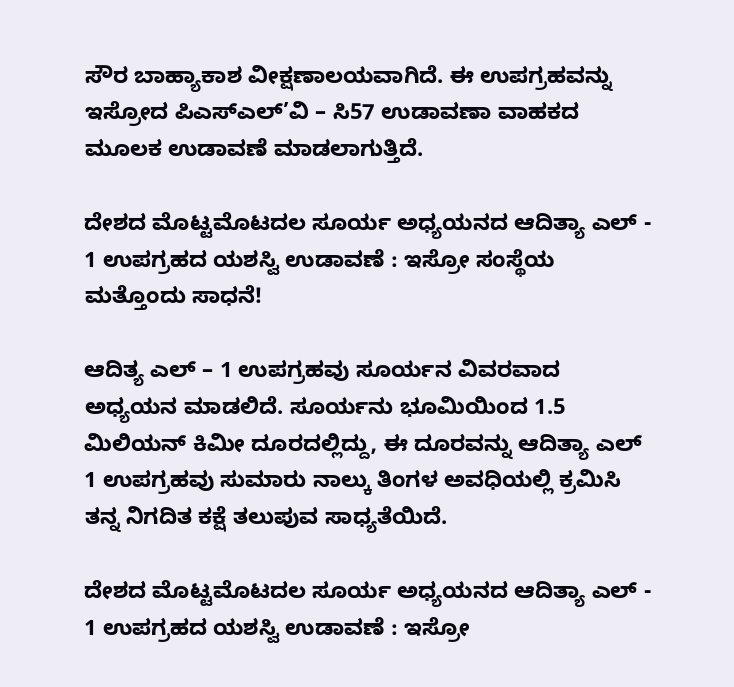ಸೌರ ಬಾಹ್ಯಾಕಾಶ ವೀಕ್ಷಣಾಲಯವಾಗಿದೆ. ಈ ಉಪಗ್ರಹವನ್ನು ಇಸ್ರೋದ ಪಿಎಸ್ಎಲ್’ವಿ – ಸಿ57 ಉಡಾವಣಾ ವಾಹಕದ ಮೂಲಕ ಉಡಾವಣೆ ಮಾಡಲಾಗುತ್ತಿದೆ.

ದೇಶದ ಮೊಟ್ಟಮೊಟದಲ ಸೂರ್ಯ ಅಧ್ಯಯನದ ಆದಿತ್ಯಾ ಎಲ್ - 1 ಉಪಗ್ರಹದ ಯಶಸ್ವಿ ಉಡಾವಣೆ : ಇಸ್ರೋ ಸಂಸ್ಥೆಯ ಮತ್ತೊಂದು ಸಾಧನೆ!

ಆದಿತ್ಯ ಎಲ್ – 1 ಉಪಗ್ರಹವು ಸೂರ್ಯನ ವಿವರವಾದ ಅಧ್ಯಯನ ಮಾಡಲಿದೆ. ಸೂರ್ಯನು ಭೂಮಿಯಿಂದ 1.5 ಮಿಲಿಯನ್ ಕಿಮೀ ದೂರದಲ್ಲಿದ್ದು, ಈ ದೂರವನ್ನು ಆದಿತ್ಯಾ ಎಲ್ 1 ಉಪಗ್ರಹವು ಸುಮಾರು ನಾಲ್ಕು ತಿಂಗಳ ಅವಧಿಯಲ್ಲಿ ಕ್ರಮಿಸಿ ತನ್ನ ನಿಗದಿತ ಕಕ್ಷೆ ತಲುಪುವ ಸಾಧ್ಯತೆಯಿದೆ.

ದೇಶದ ಮೊಟ್ಟಮೊಟದಲ ಸೂರ್ಯ ಅಧ್ಯಯನದ ಆದಿತ್ಯಾ ಎಲ್ - 1 ಉಪಗ್ರಹದ ಯಶಸ್ವಿ ಉಡಾವಣೆ : ಇಸ್ರೋ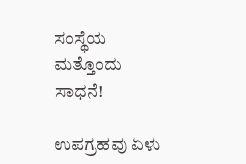ಸಂಸ್ಥೆಯ ಮತ್ತೊಂದು ಸಾಧನೆ!

ಉಪಗ್ರಹವು ಏಳು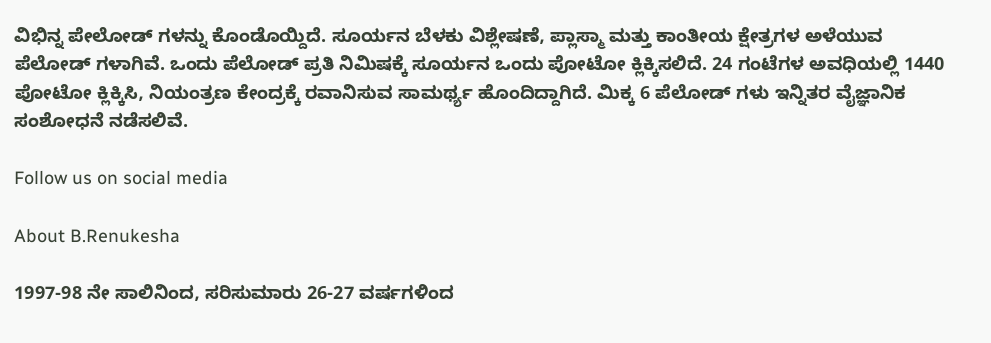ವಿಭಿನ್ನ ಪೇಲೋಡ್ ಗಳನ್ನು ಕೊಂಡೊಯ್ದಿದೆ. ಸೂರ್ಯನ ಬೆಳಕು ವಿಶ್ಲೇಷಣೆ, ಪ್ಲಾಸ್ಮಾ ಮತ್ತು ಕಾಂತೀಯ ಕ್ಷೇತ್ರಗಳ ಅಳೆಯುವ ಪೆಲೋಡ್ ಗಳಾಗಿವೆ. ಒಂದು ಪೆಲೋಡ್ ಪ್ರತಿ ನಿಮಿಷಕ್ಕೆ ಸೂರ್ಯನ ಒಂದು ಪೋಟೋ ಕ್ಲಿಕ್ಕಿಸಲಿದೆ. 24 ಗಂಟೆಗಳ ಅವಧಿಯಲ್ಲಿ 1440 ಪೋಟೋ ಕ್ಲಿಕ್ಕಿಸಿ, ನಿಯಂತ್ರಣ ಕೇಂದ್ರಕ್ಕೆ ರವಾನಿಸುವ ಸಾಮರ್ಥ್ಯ ಹೊಂದಿದ್ದಾಗಿದೆ. ಮಿಕ್ಕ 6 ಪೆಲೋಡ್ ಗಳು ಇನ್ನಿತರ ವೈಜ್ಞಾನಿಕ ಸಂಶೋಧನೆ ನಡೆಸಲಿವೆ.

Follow us on social media

About B.Renukesha

1997-98 ನೇ ಸಾಲಿನಿಂದ, ಸರಿಸುಮಾರು 26-27 ವರ್ಷಗಳಿಂದ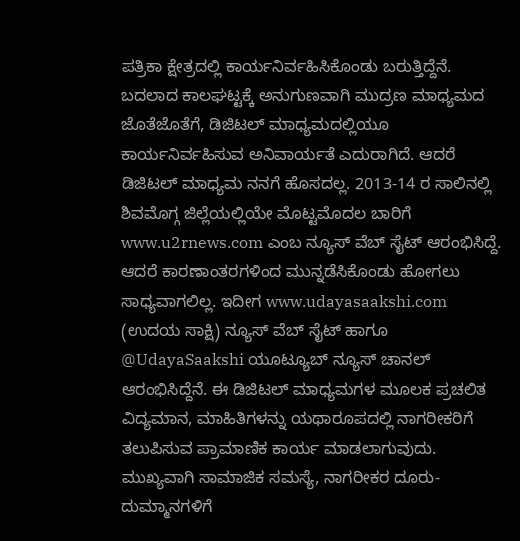ಪತ್ರಿಕಾ ಕ್ಷೇತ್ರದಲ್ಲಿ ಕಾರ್ಯನಿರ್ವಹಿಸಿಕೊಂಡು ಬರುತ್ತಿದ್ದೆನೆ. ಬದಲಾದ ಕಾಲಘಟ್ಟಕ್ಕೆ ಅನುಗುಣವಾಗಿ ಮುದ್ರಣ ಮಾಧ್ಯಮದ ಜೊತೆಜೊತೆಗೆ, ಡಿಜಿಟಲ್ ಮಾಧ್ಯಮದಲ್ಲಿಯೂ ಕಾರ್ಯನಿರ್ವಹಿಸುವ ಅನಿವಾರ್ಯತೆ ಎದುರಾಗಿದೆ. ಆದರೆ ಡಿಜಿಟಲ್ ಮಾಧ್ಯಮ ನನಗೆ ಹೊಸದಲ್ಲ. 2013-14 ರ ಸಾಲಿನಲ್ಲಿ ಶಿವಮೊಗ್ಗ ಜಿಲ್ಲೆಯಲ್ಲಿಯೇ ಮೊಟ್ಟಮೊದಲ ಬಾರಿಗೆ www.u2rnews.com ಎಂಬ ನ್ಯೂಸ್ ವೆಬ್ ಸೈಟ್ ಆರಂಭಿಸಿದ್ದೆ. ಆದರೆ ಕಾರಣಾಂತರಗಳಿಂದ ಮುನ್ನಡೆಸಿಕೊಂಡು ಹೋಗಲು ಸಾಧ್ಯವಾಗಲಿಲ್ಲ. ಇದೀಗ www.udayasaakshi.com (ಉದಯ ಸಾಕ್ಷಿ) ನ್ಯೂಸ್ ವೆಬ್ ಸೈಟ್ ಹಾಗೂ @UdayaSaakshi ಯೂಟ್ಯೂಬ್ ನ್ಯೂಸ್ ಚಾನಲ್ ಆರಂಭಿಸಿದ್ದೆನೆ. ಈ ಡಿಜಿಟಲ್ ಮಾಧ್ಯಮಗಳ ಮೂಲಕ ಪ್ರಚಲಿತ ವಿದ್ಯಮಾನ, ಮಾಹಿತಿಗಳನ್ನು ಯಥಾರೂಪದಲ್ಲಿ ನಾಗರೀಕರಿಗೆ ತಲುಪಿಸುವ ಪ್ರಾಮಾಣಿಕ ಕಾರ್ಯ ಮಾಡಲಾಗುವುದು. ಮುಖ್ಯವಾಗಿ ಸಾಮಾಜಿಕ ಸಮಸ್ಯೆ, ನಾಗರೀಕರ ದೂರು-ದುಮ್ಮಾನಗಳಿಗೆ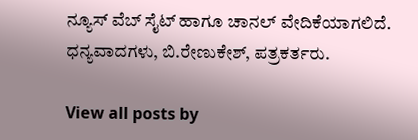ನ್ಯೂಸ್ ವೆಬ್ ಸೈಟ್ ಹಾಗೂ ಚಾನಲ್ ವೇದಿಕೆಯಾಗಲಿದೆ. ಧನ್ಯವಾದಗಳು, ಬಿ.ರೇಣುಕೇಶ್, ಪತ್ರಕರ್ತರು.

View all posts by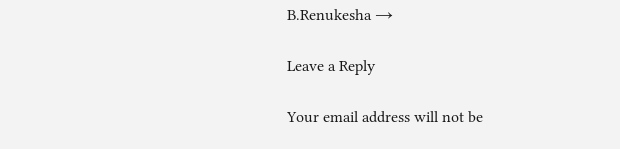B.Renukesha →

Leave a Reply

Your email address will not be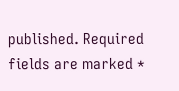published. Required fields are marked *